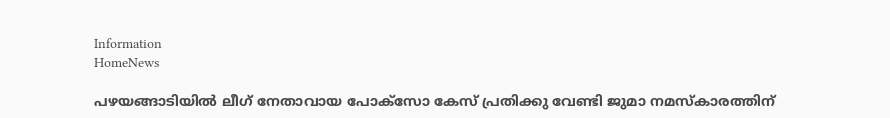Information
HomeNews

പഴയങ്ങാടിയിൽ ലീഗ് നേതാവായ പോക്‌സോ കേസ് പ്രതിക്കു വേണ്ടി ജുമാ നമസ്‌കാരത്തിന്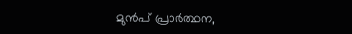മുന്‍പ് പ്രാര്‍ത്ഥന,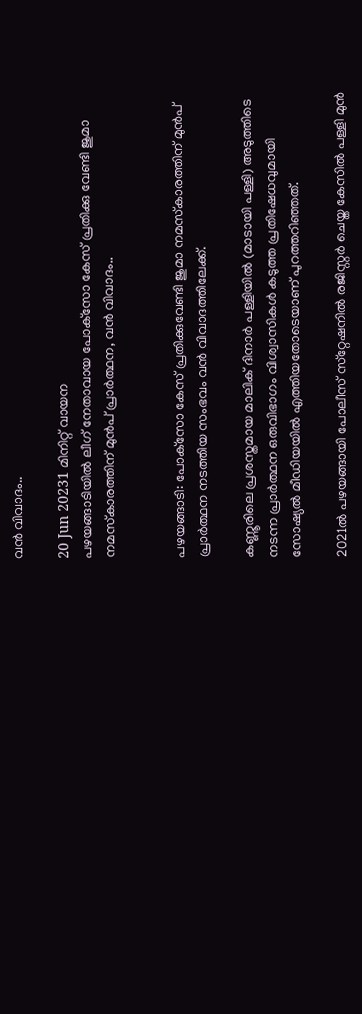വന്‍ വിവാദം..

20 Jun 20231 മിനിറ്റ് വായന
പഴയങ്ങാടിയിൽ ലീഗ് നേതാവായ പോക്‌സോ കേസ് പ്രതിക്കു വേണ്ടി ജുമാ നമസ്‌കാരത്തിന് മുന്‍പ് പ്രാര്‍ത്ഥന, വന്‍ വിവാദം..


പഴയങ്ങാടി: പോക്‌സോ കേസ് പ്രതിക്കുവേണ്ടി ജുമാ നമസ്‌കാരത്തിന് മുന്‍പ് പ്രാര്‍ത്ഥന നടത്തിയ സംഭവം വന്‍ വിവാദത്തിലേക്ക്.

കണ്ണൂരിലെ പ്രശസ്തമായ മാലിക് ദിനാര്‍ പള്ളിയില്‍ (മാടായി പള്ളി) അടുത്തിടെ നടന്ന പ്രാര്‍ത്ഥന ഒരുവിഭാഗം വിശ്വാസികള്‍ കടുത്ത പ്രതിഷേധവുമായി സോഷ്യല്‍ മീഡിയയില്‍ എത്തിയതോടെയാണ് പുറത്തറിഞ്ഞത്.

2021ല്‍ പഴയങ്ങായി പോലീസ് സ്‌റ്റേഷനില്‍ രജിസ്റ്റര്‍ ചെയ്ത കേസില്‍ പള്ളി മുന്‍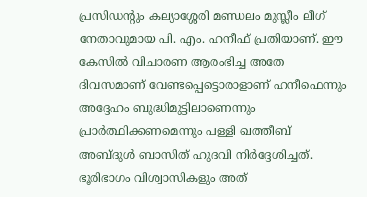പ്രസിഡന്റും കല്യാശ്ശേരി മണ്ഡലം മുസ്ലീം ലീഗ് നേതാവുമായ പി. എം. ഹനീഫ് പ്രതിയാണ്. ഈ കേസില്‍ വിചാരണ ആരംഭിച്ച അതേ ദിവസമാണ് വേണ്ടപ്പെട്ടൊരാളാണ് ഹനീഫെന്നും അദ്ദേഹം ബുദ്ധിമുട്ടിലാണെന്നും പ്രാര്‍ത്ഥിക്കണമെന്നും പള്ളി ഖത്തീബ് അബ്ദുള്‍ ബാസിത് ഹുദവി നിര്‍ദ്ദേശിച്ചത്. ഭൂരിഭാഗം വിശ്വാസികളും അത്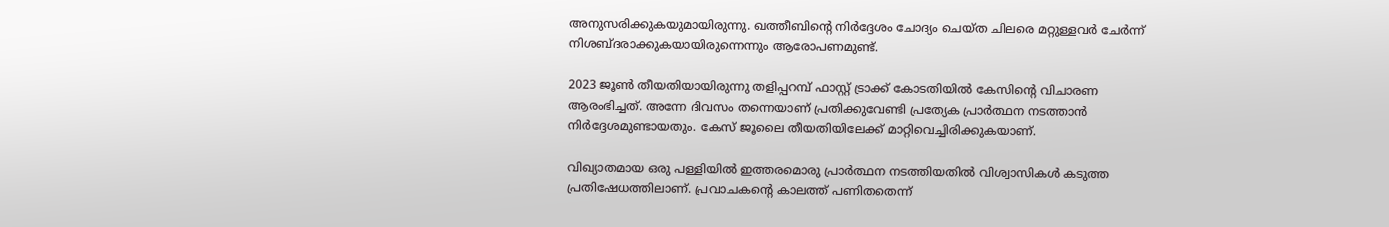അനുസരിക്കുകയുമായിരുന്നു. ഖത്തീബിന്റെ നിര്‍ദ്ദേശം ചോദ്യം ചെയ്ത ചിലരെ മറ്റുള്ളവര്‍ ചേര്‍ന്ന് നിശബ്ദരാക്കുകയായിരുന്നെന്നും ആരോപണമുണ്ട്.

2023 ജൂണ്‍ തീയതിയായിരുന്നു തളിപ്പറമ്പ് ഫാസ്റ്റ് ട്രാക്ക് കോടതിയില്‍ കേസിന്റെ വിചാരണ ആരംഭിച്ചത്. അന്നേ ദിവസം തന്നെയാണ് പ്രതിക്കുവേണ്ടി പ്രത്യേക പ്രാര്‍ത്ഥന നടത്താന്‍ നിര്‍ദ്ദേശമുണ്ടായതും. കേസ് ജൂലൈ തീയതിയിലേക്ക് മാറ്റിവെച്ചിരിക്കുകയാണ്.

വിഖ്യാതമായ ഒരു പള്ളിയില്‍ ഇത്തരമൊരു പ്രാര്‍ത്ഥന നടത്തിയതില്‍ വിശ്വാസികള്‍ കടുത്ത പ്രതിഷേധത്തിലാണ്. പ്രവാചകന്റെ കാലത്ത് പണിതതെന്ന്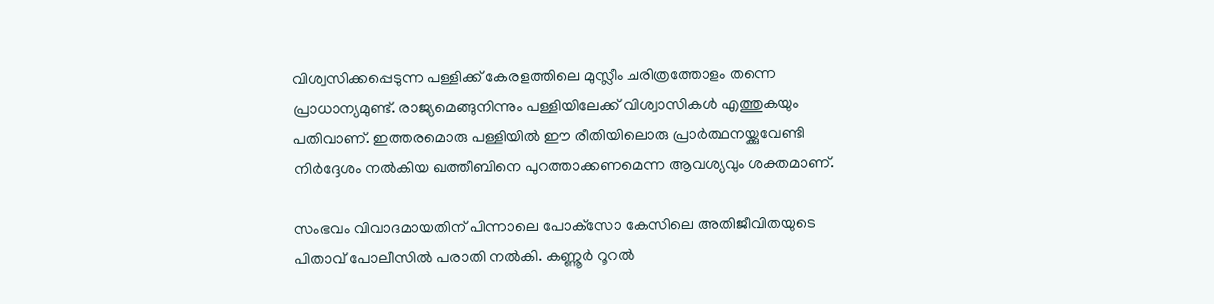വിശ്വസിക്കപ്പെടുന്ന പള്ളിക്ക് കേരളത്തിലെ മുസ്ലീം ചരിത്രത്തോളം തന്നെ പ്രാധാന്യമുണ്ട്. രാജ്യമെങ്ങുനിന്നും പള്ളിയിലേക്ക് വിശ്വാസികള്‍ എത്തുകയും പതിവാണ്. ഇത്തരമൊരു പള്ളിയില്‍ ഈ രീതിയിലൊരു പ്രാര്‍ത്ഥനയ്ക്കുവേണ്ടി നിര്‍ദ്ദേശം നല്‍കിയ ഖത്തീബിനെ പുറത്താക്കണമെന്ന ആവശ്യവും ശക്തമാണ്.

സംഭവം വിവാദമായതിന് പിന്നാലെ പോക്‌സോ കേസിലെ അതിജീവിതയുടെ പിതാവ് പോലീസില്‍ പരാതി നല്‍കി. കണ്ണൂര്‍ റൂറല്‍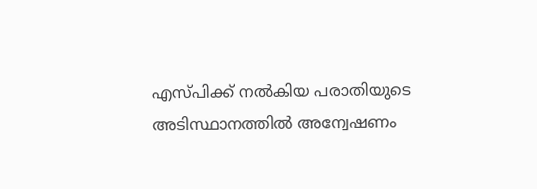എസ്പിക്ക് നല്‍കിയ പരാതിയുടെ അടിസ്ഥാനത്തില്‍ അന്വേഷണം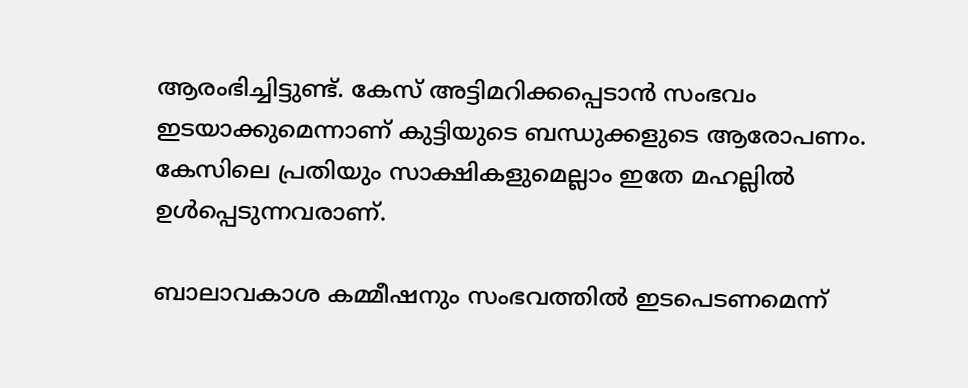ആരംഭിച്ചിട്ടുണ്ട്. കേസ് അട്ടിമറിക്കപ്പെടാന്‍ സംഭവം ഇടയാക്കുമെന്നാണ് കുട്ടിയുടെ ബന്ധുക്കളുടെ ആരോപണം. കേസിലെ പ്രതിയും സാക്ഷികളുമെല്ലാം ഇതേ മഹല്ലില്‍ ഉള്‍പ്പെടുന്നവരാണ്.

ബാലാവകാശ കമ്മീഷനും സംഭവത്തില്‍ ഇടപെടണമെന്ന്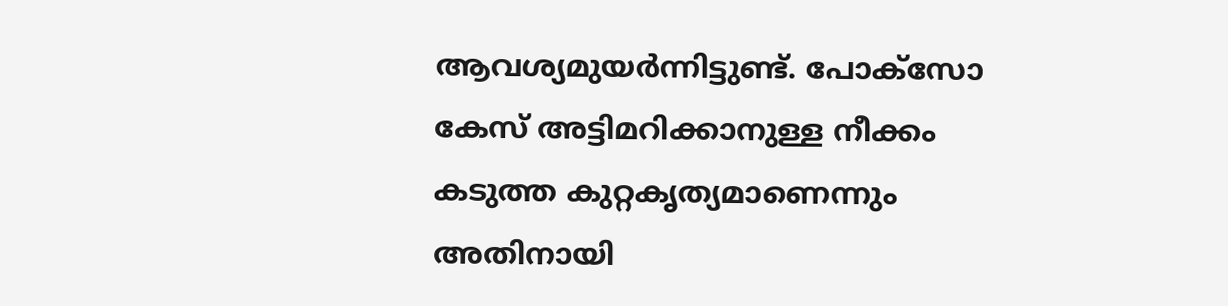ആവശ്യമുയര്‍ന്നിട്ടുണ്ട്. പോക്‌സോ കേസ് അട്ടിമറിക്കാനുള്ള നീക്കം കടുത്ത കുറ്റകൃത്യമാണെന്നും അതിനായി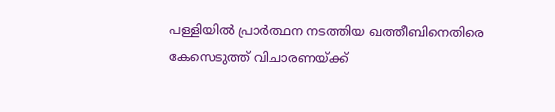പള്ളിയില്‍ പ്രാര്‍ത്ഥന നടത്തിയ ഖത്തീബിനെതിരെ കേസെടുത്ത് വിചാരണയ്ക്ക്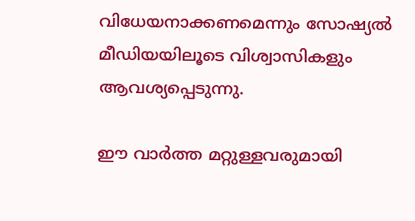വിധേയനാക്കണമെന്നും സോഷ്യല്‍ മീഡിയയിലൂടെ വിശ്വാസികളും ആവശ്യപ്പെടുന്നു.

ഈ വാർത്ത മറ്റുള്ളവരുമായി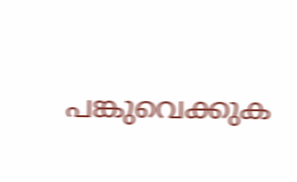പങ്കുവെക്കുക